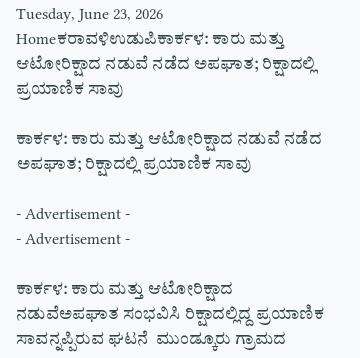Tuesday, June 23, 2026
Homeಕರಾವಳಿಉಡುಪಿಕಾರ್ಕಳ: ಕಾರು ಮತ್ತು ಆಟೋರಿಕ್ಷಾದ ನಡುವೆ ನಡೆದ ಅಪಘಾತ; ರಿಕ್ಷಾದಲ್ಲಿ ಪ್ರಯಾಣಿಕ ಸಾವು

ಕಾರ್ಕಳ: ಕಾರು ಮತ್ತು ಆಟೋರಿಕ್ಷಾದ ನಡುವೆ ನಡೆದ ಅಪಘಾತ; ರಿಕ್ಷಾದಲ್ಲಿ ಪ್ರಯಾಣಿಕ ಸಾವು

- Advertisement -
- Advertisement -

ಕಾರ್ಕಳ: ಕಾರು ಮತ್ತು ಆಟೋರಿಕ್ಷಾದ ನಡುವೆಅಪಘಾತ ಸಂಭವಿಸಿ ರಿಕ್ಷಾದಲ್ಲಿದ್ದ ಪ್ರಯಾಣಿಕ ಸಾವನ್ನಪ್ಪಿರುವ ಘಟನೆ  ಮುಂಡ್ಕೂರು ಗ್ರಾಮದ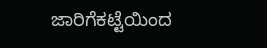ಜಾರಿಗೆಕಟ್ಟೆಯಿಂದ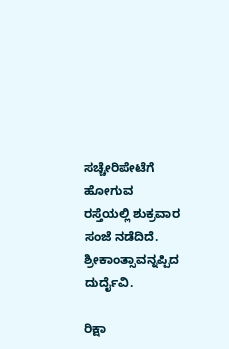ಸಚ್ಚೇರಿಪೇಟೆಗೆ ಹೋಗುವ ರಸ್ತೆಯಲ್ಲಿ ಶುಕ್ರವಾರ ಸಂಜೆ ನಡೆದಿದೆ. ಶ್ರೀಕಾಂತ್ಸಾವನ್ನಪ್ಪಿದ ದುರ್ದೈವಿ.

ರಿಕ್ಷಾ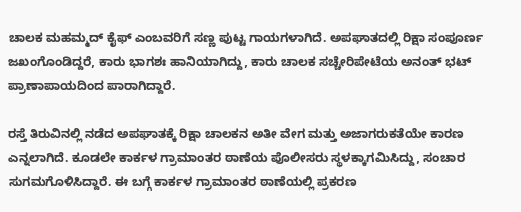ಚಾಲಕ ಮಹಮ್ಮದ್ ಕೈಫ್‌ ಎಂಬವರಿಗೆ ಸಣ್ಣ ಪುಟ್ಟ ಗಾಯಗಳಾಗಿದೆ. ಅಪಘಾತದಲ್ಲಿ ರಿಕ್ಷಾ ಸಂಪೂರ್ಣ ಜಖಂಗೊಂಡಿದ್ದರೆ, ಕಾರು ಭಾಗಶಃ ಹಾನಿಯಾಗಿದ್ದು, ಕಾರು ಚಾಲಕ ಸಚ್ಚೇರಿಪೇಟೆಯ ಅನಂತ್ ಭಟ್ ಪ್ರಾಣಾಪಾಯದಿಂದ ಪಾರಾಗಿದ್ದಾರೆ.

ರಸ್ತೆ ತಿರುವಿನಲ್ಲಿ ನಡೆದ ಅಪಘಾತಕ್ಕೆ ರಿಕ್ಷಾ ಚಾಲಕನ ಅತೀ ವೇಗ ಮತ್ತು ಅಜಾಗರುಕತೆಯೇ ಕಾರಣ ಎನ್ನಲಾಗಿದೆ. ಕೂಡಲೇ ಕಾರ್ಕಳ ಗ್ರಾಮಾಂತರ ಠಾಣೆಯ ಪೊಲೀಸರು ಸ್ಥಳಕ್ಕಾಗಮಿಸಿದ್ದು, ಸಂಚಾರ ಸುಗಮಗೊಳಿಸಿದ್ದಾರೆ. ಈ ಬಗ್ಗೆ ಕಾರ್ಕಳ ಗ್ರಾಮಾಂತರ ಠಾಣೆಯಲ್ಲಿ ಪ್ರಕರಣ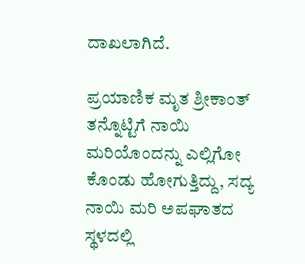ದಾಖಲಾಗಿದೆ.

ಪ್ರಯಾಣಿಕ ಮೃತ ಶ್ರೀಕಾಂತ್ ತನ್ನೊಟ್ಟಿಗೆ ನಾಯಿ ಮರಿಯೊಂದನ್ನು ಎಲ್ಲಿಗೋ ಕೊಂಡು ಹೋಗುತ್ತಿದ್ದು, ಸದ್ಯ ನಾಯಿ ಮರಿ ಅಪಘಾತದ ಸ್ಥಳದಲ್ಲಿ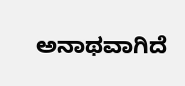ಅನಾಥವಾಗಿದೆ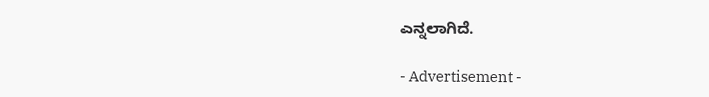ಎನ್ನಲಾಗಿದೆ.

- Advertisement -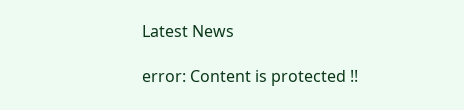Latest News

error: Content is protected !!